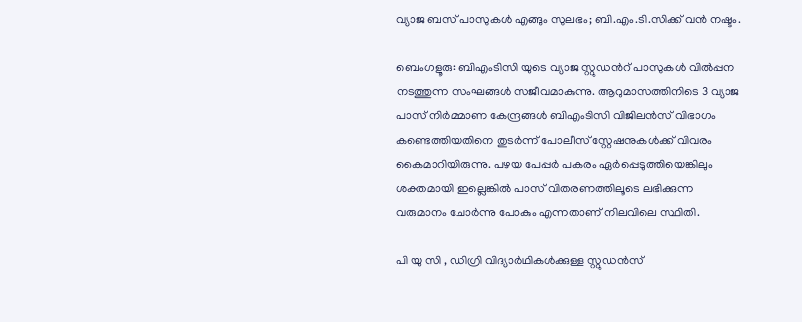വ്യാജ ബസ് പാസുകൾ എങ്ങും സുലഭം; ബി.എം.ടി.സിക്ക് വൻ നഷ്ടം.

ബെംഗളൂരു: ബിഎംടിസി യുടെ വ്യാജ സ്റ്റുഡൻറ് പാസുകള്‍ വിൽപ്പന നടത്തുന്ന സംഘങ്ങൾ സജീവമാകുന്നു. ആറുമാസത്തിനിടെ 3 വ്യാജ പാസ് നിർമ്മാണ കേന്ദ്രങ്ങൾ ബിഎംടിസി വിജിലൻസ് വിഭാഗം കണ്ടെത്തിയതിനെ തുടർന്ന് പോലീസ് സ്റ്റേഷനുകൾക്ക് വിവരം കൈമാറിയിരുന്നു. പഴയ പേപ്പർ പകരം ഏർപ്പെടുത്തിയെങ്കിലും ശക്തമായി ഇല്ലെങ്കിൽ പാസ് വിതരണത്തിലൂടെ ലഭിക്കുന്ന വരുമാനം ചോർന്നു പോകും എന്നതാണ് നിലവിലെ സ്ഥിതി.

പി യു സി , ഡിഗ്രി വിദ്യാർഥികൾക്കുള്ള സ്റ്റുഡൻസ്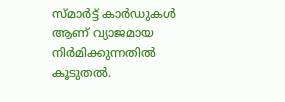സ്മാർട്ട് കാർഡുകൾ ആണ് വ്യാജമായ നിർമിക്കുന്നതിൽ കൂടുതൽ.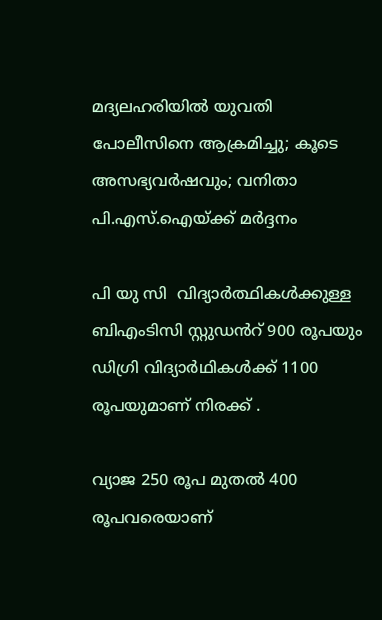മദ്യലഹരിയിൽ യുവതി പോലീസിനെ ആക്രമിച്ചു; കൂടെ അസഭ്യവർഷവും; വനിതാ പി.എസ്.ഐയ്ക്ക് മർദ്ദനം

പി യു സി  വിദ്യാർത്ഥികൾക്കുള്ള ബിഎംടിസി സ്റ്റുഡൻറ് 900 രൂപയും ഡിഗ്രി വിദ്യാർഥികൾക്ക് 1100 രൂപയുമാണ് നിരക്ക് .

വ്യാജ 250 രൂപ മുതൽ 400 രൂപവരെയാണ്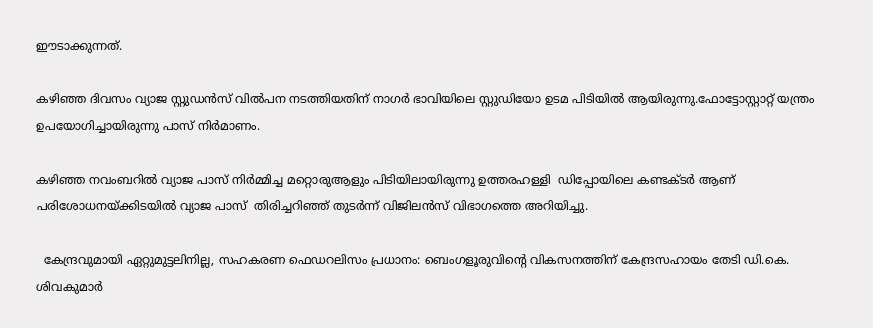ഈടാക്കുന്നത്.

കഴിഞ്ഞ ദിവസം വ്യാജ സ്റ്റുഡൻസ് വിൽപന നടത്തിയതിന് നാഗർ ഭാവിയിലെ സ്റ്റുഡിയോ ഉടമ പിടിയില്‍ ആയിരുന്നു.ഫോട്ടോസ്റ്റാറ്റ് യന്ത്രം ഉപയോഗിച്ചായിരുന്നു പാസ്‌ നിർമാണം.

കഴിഞ്ഞ നവംബറിൽ വ്യാജ പാസ് നിർമ്മിച്ച മറ്റൊരുആളും പിടിയിലായിരുന്നു ഉത്തരഹള്ളി  ഡിപ്പോയിലെ കണ്ടക്ടർ ആണ് പരിശോധനയ്ക്കിടയിൽ വ്യാജ പാസ്‌  തിരിച്ചറിഞ്ഞ് തുടർന്ന് വിജിലൻസ് വിഭാഗത്തെ അറിയിച്ചു.

  കേന്ദ്രവുമായി ഏറ്റുമുട്ടലിനില്ല, സഹകരണ ഫെഡറലിസം പ്രധാനം: ബെംഗളൂരുവിന്റെ വികസനത്തിന് കേന്ദ്രസഹായം തേടി ഡി.കെ. ശിവകുമാർ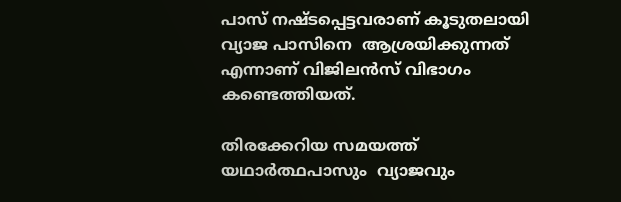പാസ്‌ നഷ്ടപ്പെട്ടവരാണ് കൂടുതലായി വ്യാജ പാസിനെ  ആശ്രയിക്കുന്നത് എന്നാണ് വിജിലൻസ് വിഭാഗം കണ്ടെത്തിയത്.

തിരക്കേറിയ സമയത്ത് യഥാർത്ഥപാസും  വ്യാജവും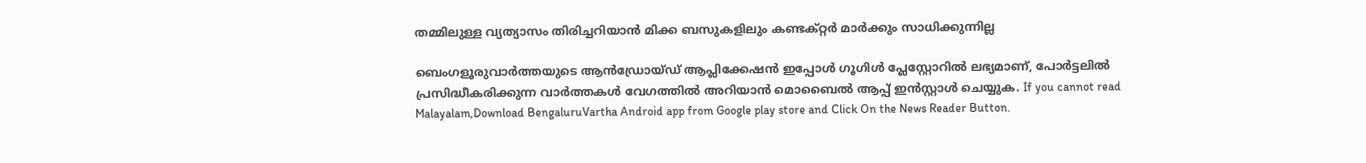തമ്മിലുള്ള വ്യത്യാസം തിരിച്ചറിയാൻ മിക്ക ബസുകളിലും കണ്ടക്റ്റര്‍ മാര്‍ക്കും സാധിക്കുന്നില്ല

ബെംഗളൂരുവാർത്തയുടെ ആൻഡ്രോയ്ഡ് ആപ്ലിക്കേഷൻ ഇപ്പോൾ ഗൂഗിൾ പ്ലേസ്റ്റോറിൽ ലഭ്യമാണ്, പോർട്ടലിൽ പ്രസിദ്ധീകരിക്കുന്ന വാർത്തകൾ വേഗത്തിൽ അറിയാൻ മൊബൈൽ ആപ്പ് ഇൻസ്റ്റാൾ ചെയ്യുക. If you cannot read Malayalam,Download BengaluruVartha Android app from Google play store and Click On the News Reader Button.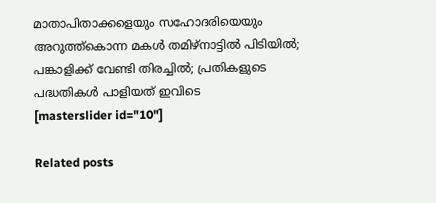മാതാപിതാക്കളെയും സഹോദരിയെയും അറുത്ത്കൊന്ന മകൾ തമിഴ്നാട്ടിൽ പിടിയിൽ; പങ്കാളിക്ക് വേണ്ടി തിരച്ചിൽ; പ്രതികളുടെ പദ്ധതികൾ പാളിയത് ഇവിടെ
[masterslider id="10"]

Related posts